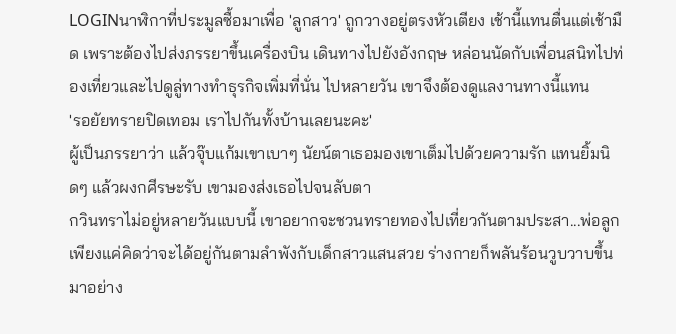LOGINนาฬิกาที่ประมูลซื้อมาเพื่อ 'ลูกสาว' ถูกวางอยู่ตรงหัวเตียง เช้านี้แทนตื่นแต่เช้ามืด เพราะต้องไปส่งภรรยาขึ้นเครื่องบิน เดินทางไปยังอังกฤษ หล่อนนัดกับเพื่อนสนิทไปท่องเที่ยวและไปดูลู่ทางทำธุรกิจเพิ่มที่นั่น ไปหลายวัน เขาจึงต้องดูแลงานทางนี้แทน
'รอยัยทรายปิดเทอม เราไปกันทั้งบ้านเลยนะคะ'
ผู้เป็นภรรยาว่า แล้วจุ๊บแก้มเขาเบาๆ นัยน์ตาเธอมองเขาเต็มไปด้วยความรัก แทนยิ้มนิดๆ แล้วผงกศีรษะรับ เขามองส่งเธอไปจนลับตา
กวินทราไม่อยู่หลายวันแบบนี้ เขาอยากจะชวนทรายทองไปเที่ยวกันตามประสา...พ่อลูก
เพียงแค่คิดว่าจะได้อยู่กันตามลำพังกับเด็กสาวแสนสวย ร่างกายก็พลันร้อนวูบวาบขึ้นมาอย่าง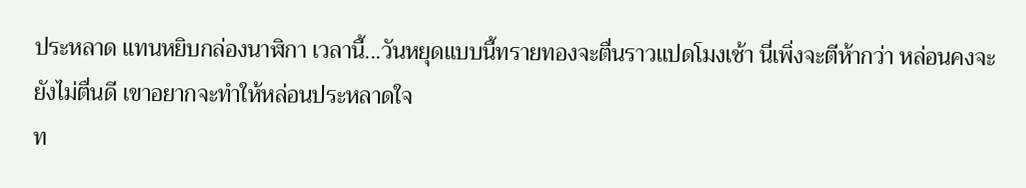ประหลาด แทนหยิบกล่องนาฬิกา เวลานี้...วันหยุดแบบนี้ทรายทองจะตื่นราวแปดโมงเช้า นี่เพิ่งจะตีห้ากว่า หล่อนคงจะยังไม่ตื่นดี เขาอยากจะทำให้หล่อนประหลาดใจ
ท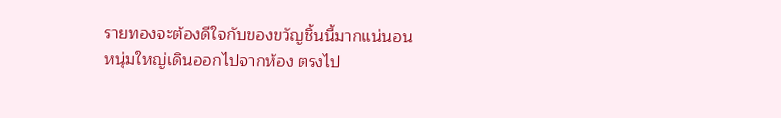รายทองจะต้องดีใจกับของขวัญชิ้นนี้มากแน่นอน
หนุ่มใหญ่เดินออกไปจากห้อง ตรงไป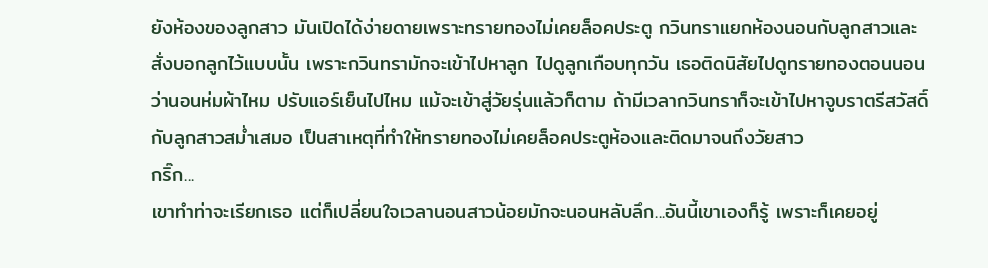ยังห้องของลูกสาว มันเปิดได้ง่ายดายเพราะทรายทองไม่เคยล็อคประตู กวินทราแยกห้องนอนกับลูกสาวและสั่งบอกลูกไว้แบบนั้น เพราะกวินทรามักจะเข้าไปหาลูก ไปดูลูกเกือบทุกวัน เธอติดนิสัยไปดูทรายทองตอนนอนว่านอนห่มผ้าไหม ปรับแอร์เย็นไปไหม แม้จะเข้าสู่วัยรุ่นแล้วก็ตาม ถ้ามีเวลากวินทราก็จะเข้าไปหาจูบราตรีสวัสดิ์กับลูกสาวสม่ำเสมอ เป็นสาเหตุที่ทำให้ทรายทองไม่เคยล็อคประตูห้องและติดมาจนถึงวัยสาว
กริ๊ก...
เขาทำท่าจะเรียกเธอ แต่ก็เปลี่ยนใจเวลานอนสาวน้อยมักจะนอนหลับลึก...อันนี้เขาเองก็รู้ เพราะก็เคยอยู่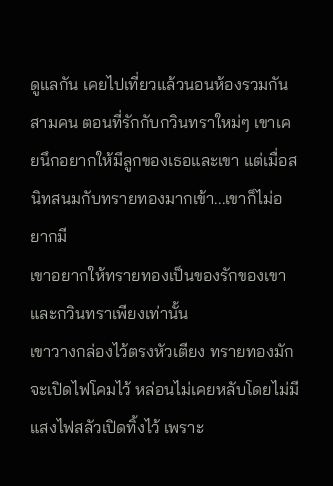ดูแลกัน เคยไปเที่ยวแล้วนอนห้องรวมกันสามคน ตอนที่รักกับกวินทราใหม่ๆ เขาเคยนึกอยากให้มีลูกของเธอและเขา แต่เมื่อสนิทสนมกับทรายทองมากเข้า...เขาก็ไม่อยากมี
เขาอยากให้ทรายทองเป็นของรักของเขาและกวินทราเพียงเท่านั้น
เขาวางกล่องไว้ตรงหัวเตียง ทรายทองมักจะเปิดไฟโคมไว้ หล่อนไม่เคยหลับโดยไม่มีแสงไฟสลัวเปิดทิ้งไว้ เพราะ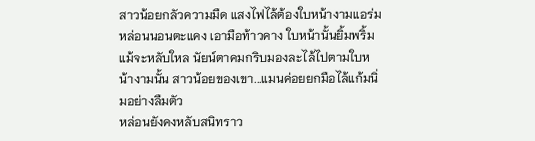สาวน้อยกลัวความมืด แสงไฟไล้ต้องใบหน้างามแอร่ม หล่อนนอนตะแคง เอามือท้าวคาง ใบหน้านั้นยิ้มพริ้มแม้จะหลับใหล นัยน์ตาคมกริบมองละไล้ไปตามใบหน้างามนั้น สาวน้อยของเขา...แมนค่อยยกมือไล้แก้มนิ่มอย่างลืมตัว
หล่อนยังคงหลับสนิทราว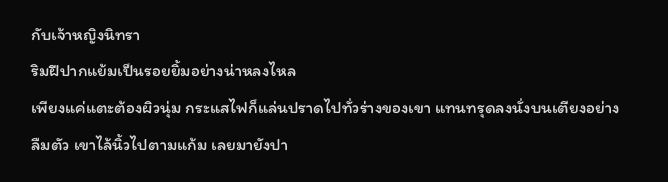กับเจ้าหญิงนิทรา
ริมฝีปากแย้มเป็นรอยยิ้มอย่างน่าหลงไหล
เพียงแค่แตะต้องผิวนุ่ม กระแสไฟก็แล่นปราดไปทั่วร่างของเขา แทนทรุดลงนั่งบนเตียงอย่างลืมตัว เขาไล้นิ้วไปตามแก้ม เลยมายังปา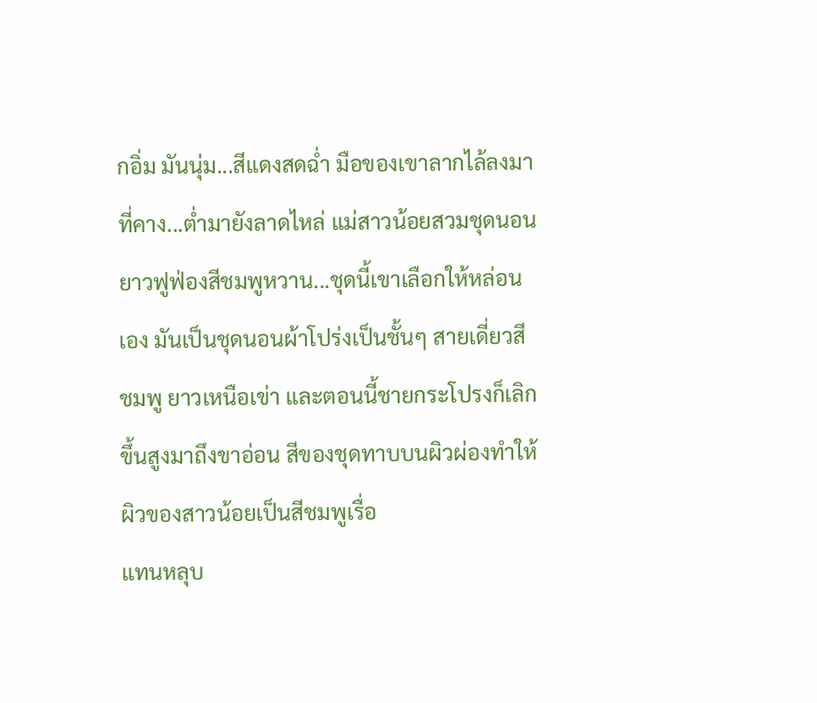กอิ่ม มันนุ่ม...สีแดงสดฉ่ำ มือของเขาลากไล้ลงมาที่คาง...ต่ำมายังลาดไหล่ แม่สาวน้อยสวมชุดนอนยาวฟูฟ่องสีชมพูหวาน...ชุดนี้เขาเลือกให้หล่อนเอง มันเป็นชุดนอนผ้าโปร่งเป็นชั้นๆ สายเดี่ยวสีชมพู ยาวเหนือเข่า และตอนนี้ชายกระโปรงก็เลิกขึ้นสูงมาถึงขาอ่อน สีของชุดทาบบนผิวผ่องทำให้ผิวของสาวน้อยเป็นสีชมพูเรื่อ
แทนหลุบ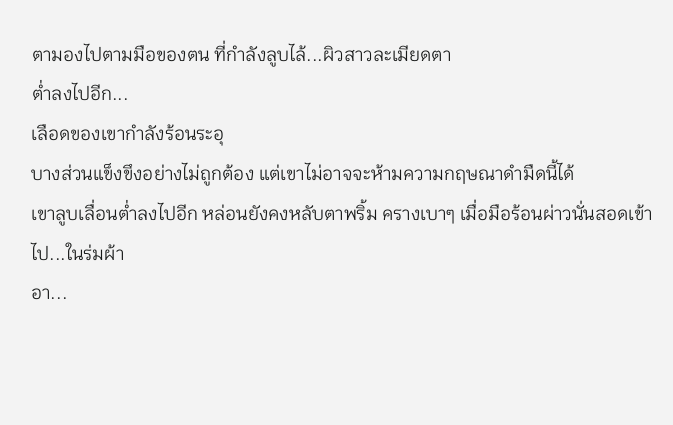ตามองไปตามมือของตน ที่กำลังลูบไล้...ผิวสาวละเมียดตา
ต่ำลงไปอีก...
เลือดของเขากำลังร้อนระอุ
บางส่วนแข็งขึงอย่างไม่ถูกต้อง แต่เขาไม่อาจจะห้ามความกฤษณาดำมืดนี้ได้
เขาลูบเลื่อนต่ำลงไปอีก หล่อนยังคงหลับตาพริ้ม ครางเบาๆ เมื่อมือร้อนผ่าวนั่นสอดเข้าไป...ในร่มผ้า
อา...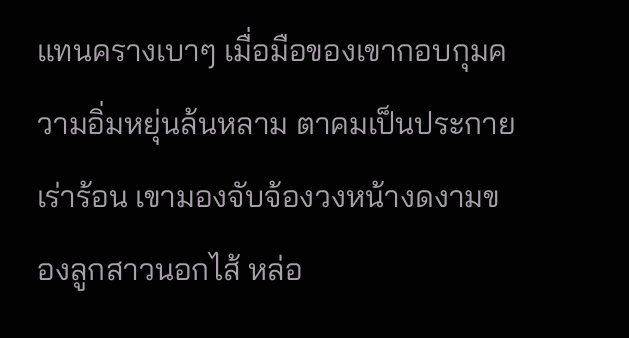แทนครางเบาๆ เมื่อมือของเขากอบกุมความอิ่มหยุ่นล้นหลาม ตาคมเป็นประกายเร่าร้อน เขามองจับจ้องวงหน้างดงามของลูกสาวนอกไส้ หล่อ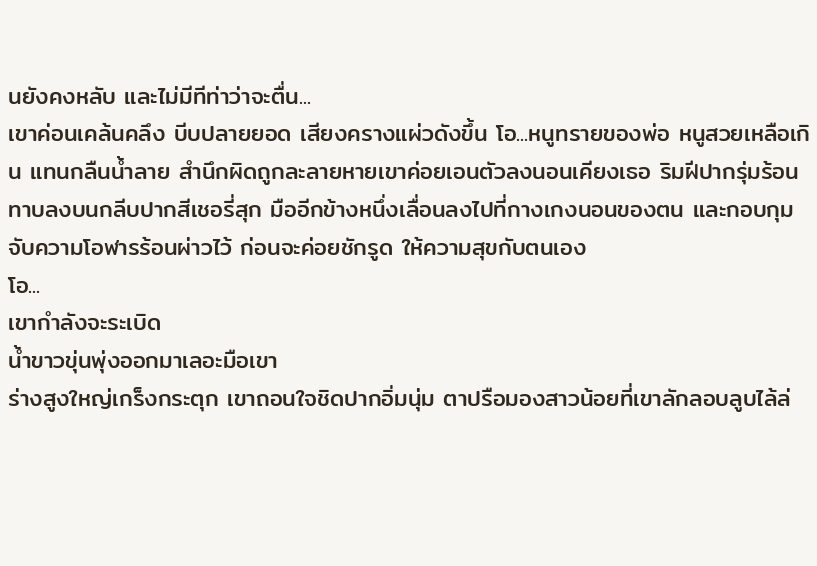นยังคงหลับ และไม่มีทีท่าว่าจะตื่น...
เขาค่อนเคล้นคลึง บีบปลายยอด เสียงครางแผ่วดังขึ้น โอ...หนูทรายของพ่อ หนูสวยเหลือเกิน แทนกลืนน้ำลาย สำนึกผิดถูกละลายหายเขาค่อยเอนตัวลงนอนเคียงเธอ ริมฝีปากรุ่มร้อนทาบลงบนกลีบปากสีเชอรี่สุก มืออีกข้างหนึ่งเลื่อนลงไปที่กางเกงนอนของตน และกอบกุมจับความโอฬารร้อนผ่าวไว้ ก่อนจะค่อยชักรูด ให้ความสุขกับตนเอง
โอ...
เขากำลังจะระเบิด
น้ำขาวขุ่นพุ่งออกมาเลอะมือเขา
ร่างสูงใหญ่เกร็งกระตุก เขาถอนใจชิดปากอิ่มนุ่ม ตาปรือมองสาวน้อยที่เขาลักลอบลูบไล้ล่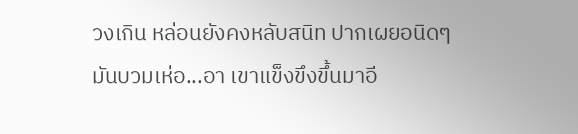วงเกิน หล่อนยังคงหลับสนิท ปากเผยอนิดๆ มันบวมเห่อ...อา เขาแข็งขึงขึ้นมาอี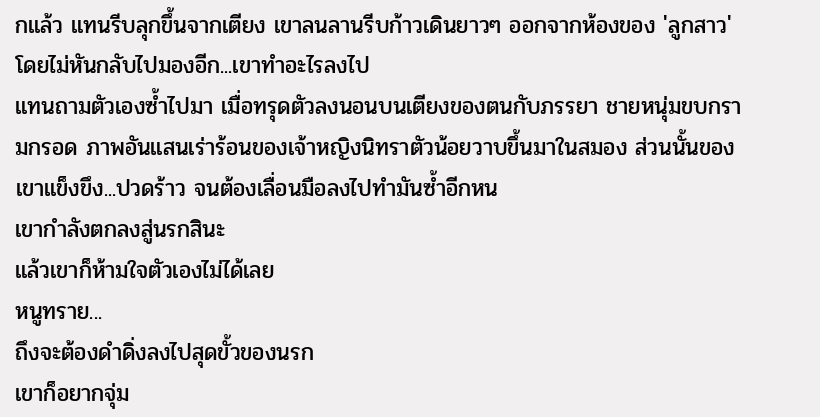กแล้ว แทนรีบลุกขึ้นจากเตียง เขาลนลานรีบก้าวเดินยาวๆ ออกจากห้องของ 'ลูกสาว' โดยไม่หันกลับไปมองอีก...เขาทำอะไรลงไป
แทนถามตัวเองซ้ำไปมา เมื่อทรุดตัวลงนอนบนเตียงของตนกับภรรยา ชายหนุ่มขบกรามกรอด ภาพอันแสนเร่าร้อนของเจ้าหญิงนิทราตัวน้อยวาบขึ้นมาในสมอง ส่วนนั้นของเขาแข็งขึง...ปวดร้าว จนต้องเลื่อนมือลงไปทำมันซ้ำอีกหน
เขากำลังตกลงสู่นรกสินะ
แล้วเขาก็ห้ามใจตัวเองไม่ได้เลย
หนูทราย...
ถึงจะต้องดำดิ่งลงไปสุดขั้วของนรก
เขาก็อยากจุ่ม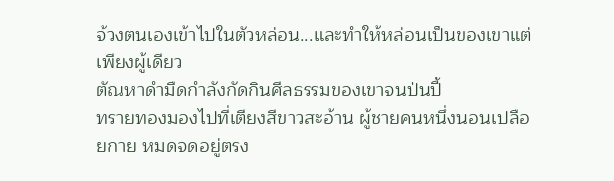จ้วงตนเองเข้าไปในตัวหล่อน...และทำให้หล่อนเป็นของเขาแต่เพียงผู้เดียว
ตัณหาดำมืดกำลังกัดกินศีลธรรมของเขาจนป่นปี้
ทรายทองมองไปที่เตียงสีขาวสะอ้าน ผู้ชายคนหนึ่งนอนเปลือยกาย หมดจดอยู่ตรง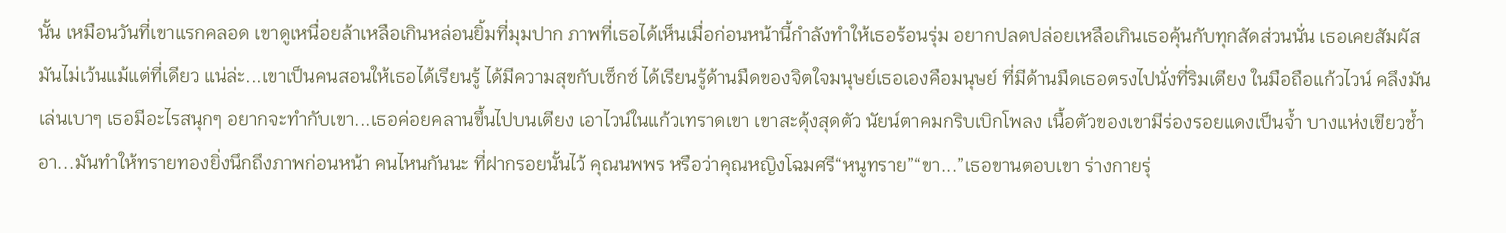นั้น เหมือนวันที่เขาแรกคลอด เขาดูเหนื่อยล้าเหลือเกินหล่อนยิ้มที่มุมปาก ภาพที่เธอได้เห็นเมื่อก่อนหน้านี้กำลังทำให้เธอร้อนรุ่ม อยากปลดปล่อยเหลือเกินเธอคุ้นกับทุกสัดส่วนนั่น เธอเคยสัมผัสมันไม่เว้นแม้แต่ที่เดียว แน่ล่ะ...เขาเป็นคนสอนให้เธอได้เรียนรู้ ได้มีความสุขกับเซ็กซ์ ได้เรียนรู้ด้านมืดของจิตใจมนุษย์เธอเองคือมนุษย์ ที่มีด้านมืดเธอตรงไปนั่งที่ริมเตียง ในมือถือแก้วไวน์ คลึงมันเล่นเบาๆ เธอมีอะไรสนุกๆ อยากจะทำกับเขา...เธอค่อยคลานขึ้นไปบนเตียง เอาไวน์ในแก้วเทราดเขา เขาสะดุ้งสุดตัว นัยน์ตาคมกริบเบิกโพลง เนื้อตัวของเขามีร่องรอยแดงเป็นจ้ำ บางแห่งเขียวช้ำ อา...มันทำให้ทรายทองยิ่งนึกถึงภาพก่อนหน้า คนไหนกันนะ ที่ฝากรอยนั้นไว้ คุณนพพร หรือว่าคุณหญิงโฉมศรี“หนูทราย”“ขา...”เธอขานตอบเขา ร่างกายรุ่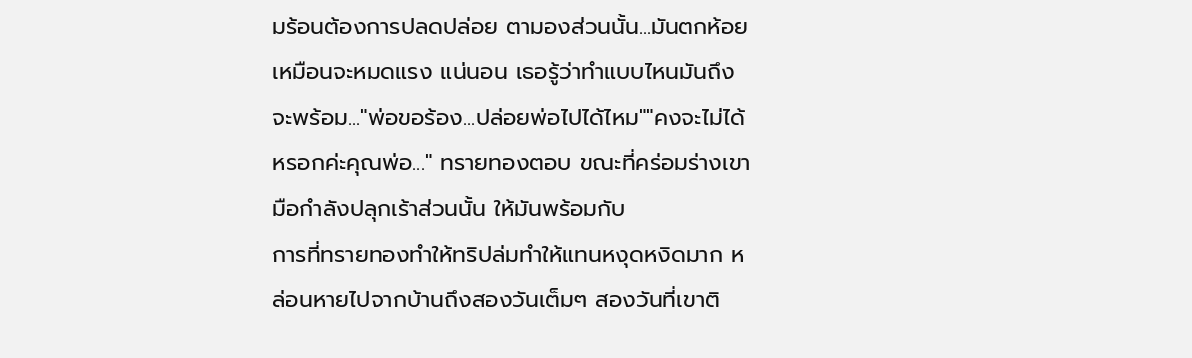มร้อนต้องการปลดปล่อย ตามองส่วนนั้น...มันตกห้อยเหมือนจะหมดแรง แน่นอน เธอรู้ว่าทำแบบไหนมันถึงจะพร้อม..."พ่อขอร้อง...ปล่อยพ่อไปได้ไหม""คงจะไม่ได้หรอกค่ะคุณพ่อ..." ทรายทองตอบ ขณะที่คร่อมร่างเขา มือกำลังปลุกเร้าส่วนนั้น ให้มันพร้อมกับ
การที่ทรายทองทำให้ทริปล่มทำให้แทนหงุดหงิดมาก หล่อนหายไปจากบ้านถึงสองวันเต็มๆ สองวันที่เขาติ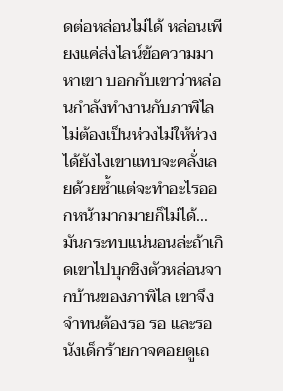ดต่อหล่อนไม่ได้ หล่อนเพียงแค่ส่งไลน์ข้อความมาหาเขา บอกกับเขาว่าหล่อนกำลังทำงานกับภาพิไล ไม่ต้องเป็นห่วงไม่ให้ห่วงได้ยังไงเขาแทบจะคลั่งเลยด้วยซ้ำแต่จะทำอะไรออกหน้ามากมายก็ไม่ได้...มันกระทบแน่นอนล่ะถ้าเกิดเขาไปบุกชิงตัวหล่อนจากบ้านของภาพิไล เขาจึงจำทนต้องรอ รอ และรอนังเด็กร้ายกาจคอยดูเถ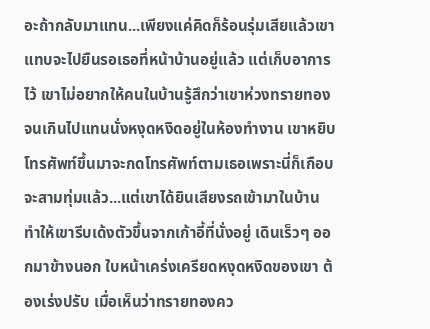อะถ้ากลับมาแทน...เพียงแค่คิดก็ร้อนรุ่มเสียแล้วเขาแทบจะไปยืนรอเธอที่หน้าบ้านอยู่แล้ว แต่เก็บอาการไว้ เขาไม่อยากให้คนในบ้านรู้สึกว่าเขาห่วงทรายทองจนเกินไปแทนนั่งหงุดหงิดอยู่ในห้องทำงาน เขาหยิบโทรศัพท์ขึ้นมาจะกดโทรศัพท์ตามเธอเพราะนี่ก็เกือบจะสามทุ่มแล้ว...แต่เขาได้ยินเสียงรถเข้ามาในบ้าน ทำให้เขารีบเด้งตัวขึ้นจากเก้าอี้ที่นั่งอยู่ เดินเร็วๆ ออกมาข้างนอก ใบหน้าเคร่งเครียดหงุดหงิดของเขา ต้องเร่งปรับ เมื่อเห็นว่าทรายทองคว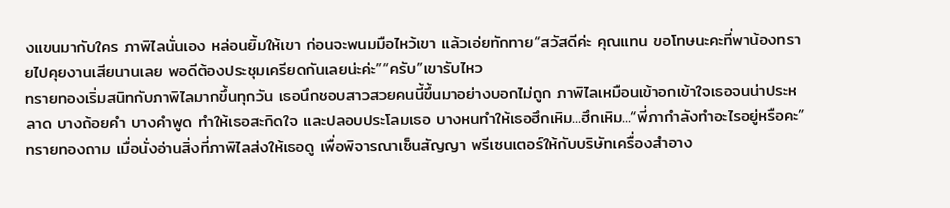งแขนมากับใคร ภาพิไลนั่นเอง หล่อนยิ้มให้เขา ก่อนจะพนมมือไหว้เขา แล้วเอ่ยทักทาย“สวัสดีค่ะ คุณแทน ขอโทษนะคะที่พาน้องทรายไปคุยงานเสียนานเลย พอดีต้องประชุมเครียดกันเลยน่ะค่ะ”“ครับ”เขารับไหว
ทรายทองเริ่มสนิทกับภาพิไลมากขึ้นทุกวัน เธอนึกชอบสาวสวยคนนี้ขึ้นมาอย่างบอกไม่ถูก ภาพิไลเหมือนเข้าอกเข้าใจเธอจนน่าประหลาด บางถ้อยคำ บางคำพูด ทำให้เธอสะกิดใจ และปลอบประโลมเธอ บางหนทำให้เธอฮึกเหิม...ฮึกเหิม...“พี่ภากำลังทำอะไรอยู่หรือคะ”ทรายทองถาม เมื่อนั่งอ่านสิ่งที่ภาพิไลส่งให้เธอดู เพื่อพิจารณาเซ็นสัญญา พรีเซนเตอร์ให้กับบริษัทเครื่องสำอาง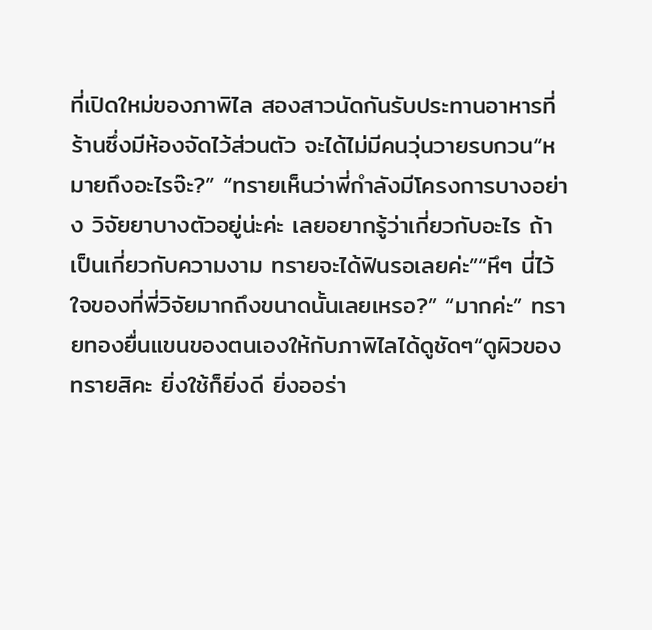ที่เปิดใหม่ของภาพิไล สองสาวนัดกันรับประทานอาหารที่ร้านซึ่งมีห้องจัดไว้ส่วนตัว จะได้ไม่มีคนวุ่นวายรบกวน“หมายถึงอะไรจ๊ะ?” “ทรายเห็นว่าพี่กำลังมีโครงการบางอย่าง วิจัยยาบางตัวอยู่น่ะค่ะ เลยอยากรู้ว่าเกี่ยวกับอะไร ถ้าเป็นเกี่ยวกับความงาม ทรายจะได้ฟินรอเลยค่ะ”“หึๆ นี่ไว้ใจของที่พี่วิจัยมากถึงขนาดนั้นเลยเหรอ?” “มากค่ะ” ทรายทองยื่นแขนของตนเองให้กับภาพิไลได้ดูชัดๆ“ดูผิวของทรายสิคะ ยิ่งใช้ก็ยิ่งดี ยิ่งออร่า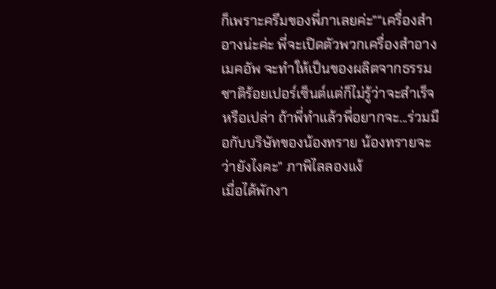ก็เพราะครีมของพี่ภาเลยค่ะ”“เครื่องสำอางน่ะค่ะ พี่จะเปิดตัวพวกเครื่องสำอาง เมคอัพ จะทำให้เป็นของผลิตจากธรรมชาติร้อยเปอร์เซ็นต์แต่ก็ไม่รู้ว่าจะสำเร็จหรือเปล่า ถ้าพี่ทำแล้วพี่อยากจะ...ร่วมมือกับบริษัทของน้องทราย น้องทรายจะว่ายังไงคะ” ภาพิไลลองแง้
เมื่อได้พักงา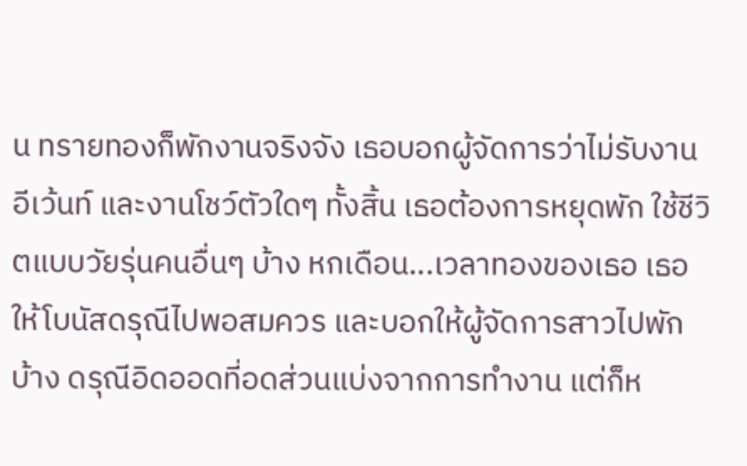น ทรายทองก็พักงานจริงจัง เธอบอกผู้จัดการว่าไม่รับงานอีเว้นท์ และงานโชว์ตัวใดๆ ทั้งสิ้น เธอต้องการหยุดพัก ใช้ชีวิตแบบวัยรุ่นคนอื่นๆ บ้าง หกเดือน...เวลาทองของเธอ เธอให้โบนัสดรุณีไปพอสมควร และบอกให้ผู้จัดการสาวไปพักบ้าง ดรุณีอิดออดที่อดส่วนแบ่งจากการทำงาน แต่ก็ห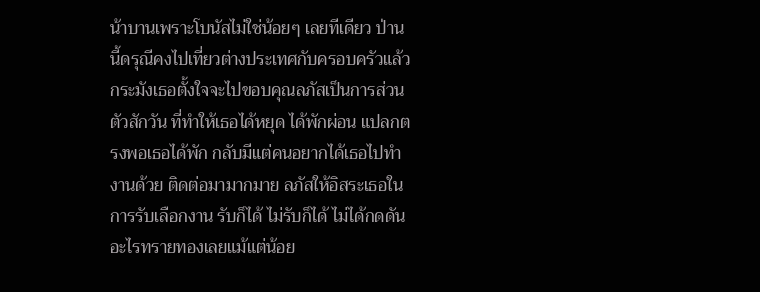น้าบานเพราะโบนัสไม่ใช่น้อยๆ เลยทีเดียว ป่านนี้ดรุณีคงไปเที่ยวต่างประเทศกับครอบครัวแล้วกระมังเธอตั้งใจจะไปขอบคุณลภัสเป็นการส่วนตัวสักวัน ที่ทำให้เธอได้หยุด ได้พักผ่อน แปลกตรงพอเธอได้พัก กลับมีแต่คนอยากได้เธอไปทำงานด้วย ติดต่อมามากมาย ลภัสให้อิสระเธอในการรับเลือกงาน รับก็ได้ ไม่รับก็ได้ ไม่ได้กดดันอะไรทรายทองเลยแม้แต่น้อย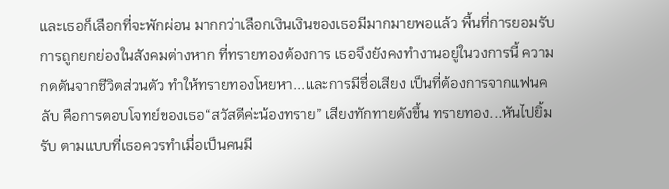และเธอก็เลือกที่จะพักผ่อน มากกว่าเลือกเงินเงินของเธอมีมากมายพอแล้ว พื้นที่การยอมรับ การถูกยกย่องในสังคมต่างหาก ที่ทรายทองต้องการ เธอจึงยังคงทำงานอยู่ในวงการนี้ ความกดดันจากชีวิตส่วนตัว ทำให้ทรายทองโหยหา...และการมีชื่อเสียง เป็นที่ต้องการจากแฟนคลับ คือการตอบโจทย์ของเธอ“สวัสดีค่ะน้องทราย” เสียงทักทายดังขึ้น ทรายทอง...หันไปยิ้มรับ ตามแบบที่เธอควรทำเมื่อเป็นคนมี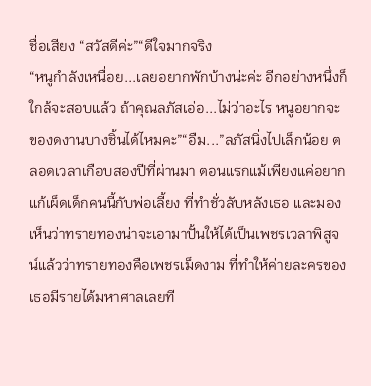ชื่อเสียง “สวัสดีค่ะ”“ดีใจมากจริง
“หนูกำลังเหนื่อย...เลยอยากพักบ้างน่ะค่ะ อีกอย่างหนึ่งก็ใกล้จะสอบแล้ว ถ้าคุณลภัสเอ่อ...ไม่ว่าอะไร หนูอยากจะของดงานบางชิ้นได้ไหมคะ”“อืม...”ลภัสนิ่งไปเล็กน้อย ตลอดเวลาเกือบสองปีที่ผ่านมา ตอนแรกแม้เพียงแค่อยากแก้เผ็ดเด็กคนนี้กับพ่อเลี้ยง ที่ทำชั่วลับหลังเธอ และมองเห็นว่าทรายทองน่าจะเอามาปั้นให้ได้เป็นเพชรเวลาพิสูจน์แล้วว่าทรายทองคือเพชรเม็ดงาม ที่ทำให้ค่ายละครของเธอมีรายได้มหาศาลเลยที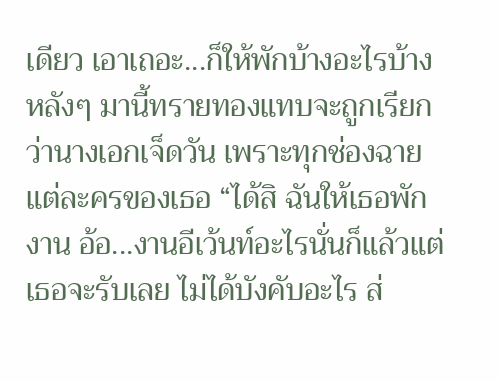เดียว เอาเถอะ...ก็ให้พักบ้างอะไรบ้าง หลังๆ มานี้ทรายทองแทบจะถูกเรียกว่านางเอกเจ็ดวัน เพราะทุกช่องฉายแต่ละครของเธอ “ได้สิ ฉันให้เธอพักงาน อ้อ...งานอีเว้นท์อะไรนั่นก็แล้วแต่เธอจะรับเลย ไม่ได้บังคับอะไร ส่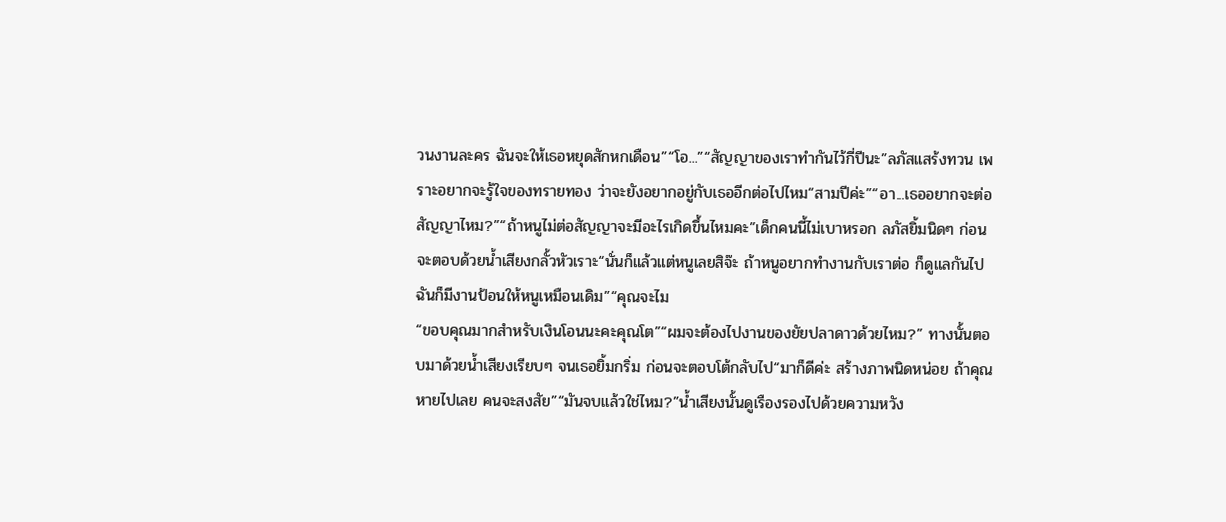วนงานละคร ฉันจะให้เธอหยุดสักหกเดือน”“โอ...”“สัญญาของเราทำกันไว้กี่ปีนะ”ลภัสแสร้งทวน เพราะอยากจะรู้ใจของทรายทอง ว่าจะยังอยากอยู่กับเธออีกต่อไปไหม“สามปีค่ะ”“อา...เธออยากจะต่อสัญญาไหม?”“ถ้าหนูไม่ต่อสัญญาจะมีอะไรเกิดขึ้นไหมคะ”เด็กคนนี้ไม่เบาหรอก ลภัสยิ้มนิดๆ ก่อนจะตอบด้วยน้ำเสียงกลั้วหัวเราะ“นั่นก็แล้วแต่หนูเลยสิจ๊ะ ถ้าหนูอยากทำงานกับเราต่อ ก็ดูแลกันไป ฉันก็มีงานป้อนให้หนูเหมือนเดิม”“คุณจะไม
“ขอบคุณมากสำหรับเงินโอนนะคะคุณโต”“ผมจะต้องไปงานของยัยปลาดาวด้วยไหม?” ทางนั้นตอบมาด้วยน้ำเสียงเรียบๆ จนเธอยิ้มกริ่ม ก่อนจะตอบโต้กลับไป“มาก็ดีค่ะ สร้างภาพนิดหน่อย ถ้าคุณหายไปเลย คนจะสงสัย”“มันจบแล้วใช่ไหม?”น้ำเสียงนั้นดูเรืองรองไปด้วยความหวัง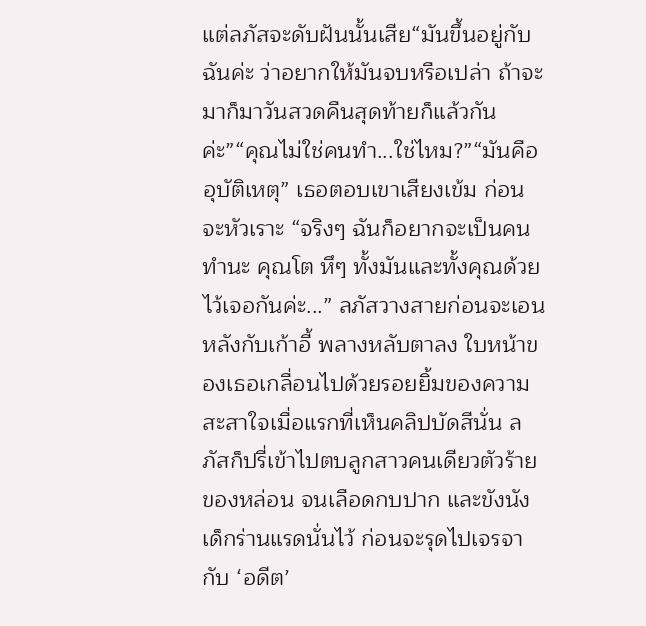แต่ลภัสจะดับฝันนั้นเสีย“มันขึ้นอยู่กับฉันค่ะ ว่าอยากให้มันจบหรือเปล่า ถ้าจะมาก็มาวันสวดคืนสุดท้ายก็แล้วกันค่ะ”“คุณไม่ใช่คนทำ...ใช่ไหม?”“มันคืออุบัติเหตุ” เธอตอบเขาเสียงเข้ม ก่อนจะหัวเราะ “จริงๆ ฉันก็อยากจะเป็นคนทำนะ คุณโต หึๆ ทั้งมันและทั้งคุณด้วย ไว้เจอกันค่ะ...” ลภัสวางสายก่อนจะเอนหลังกับเก้าอี้ พลางหลับตาลง ใบหน้าของเธอเกลื่อนไปด้วยรอยยิ้มของความสะสาใจเมื่อแรกที่เห็นคลิปบัดสีนั่น ลภัสก็ปรี่เข้าไปตบลูกสาวคนเดียวตัวร้ายของหล่อน จนเลือดกบปาก และขังนังเด็กร่านแรดนั่นไว้ ก่อนจะรุดไปเจรจากับ ‘อดีต’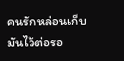คนรักหล่อนเก็บมันไว้ต่อรอ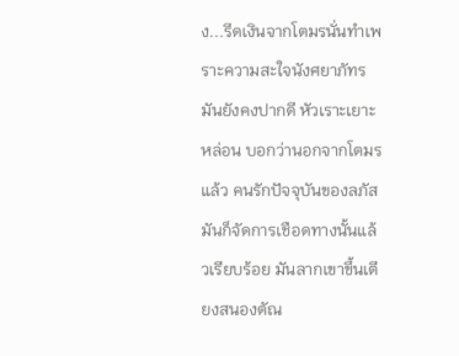ง...รีดเงินจากโตมรนั่นทำเพราะความสะใจนังศยาภัทร มันยังคงปากดี หัวเราะเยาะหล่อน บอกว่านอกจากโตมรแล้ว คนรักปัจจุบันของลภัส มันก็จัดการเชือดทางนั้นแล้วเรียบร้อย มันลากเขาขึ้นเตียงสนองตัณ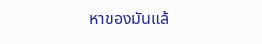หาของมันแล้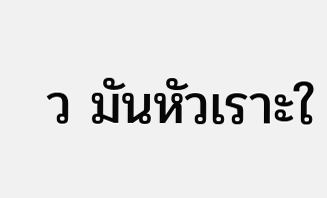ว มันหัวเราะใ